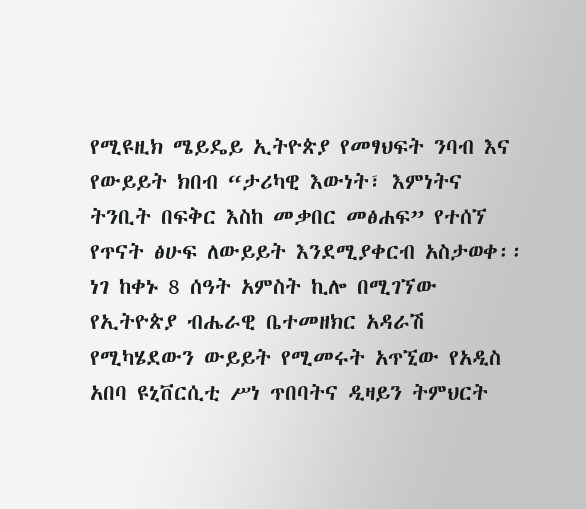የሚዩዚክ ሜይዴይ ኢትዮጵያ የመፃህፍት ንባብ እና የውይይት ክበብ “ታሪካዊ እውነት፣ እምነትና ትንቢት በፍቅር እስከ መቃበር መፅሐፍ” የተሰኘ የጥናት ፅሁፍ ለውይይት እንደሚያቀርብ አስታወቀ፡፡ ነገ ከቀኑ 8 ሰዓት አምስት ኪሎ በሚገኘው የኢትዮጵያ ብሔራዊ ቤተመዘክር አዳራሽ የሚካሄደውን ውይይት የሚመሩት አጥኚው የአዲስ አበባ ዩኒቨርሲቲ ሥነ ጥበባትና ዲዛይን ትምህርት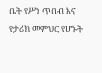ቤት የሥነ ጥበብ እና የታሪክ መምህር የሆኑት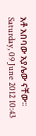አቶ አበባው አያሌው ናቸው፡፡
Saturday, 09 June 2012 10:43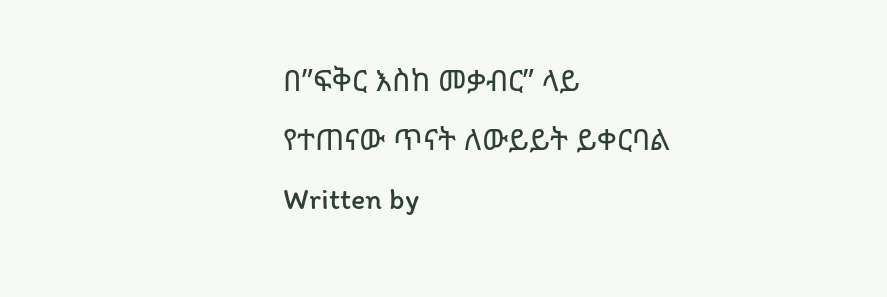በ”ፍቅር እስከ መቃብር” ላይ የተጠናው ጥናት ለውይይት ይቀርባል
Written by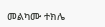መልካሙ ተክሌ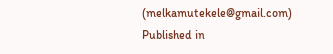(melkamutekele@gmail.com)
Published in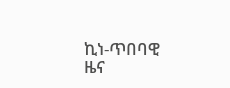ኪነ-ጥበባዊ ዜና